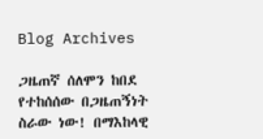Blog Archives

ጋዜጠኛ ሰለሞን ከበደ የተከሰሰው በጋዜጠኝነት ስራው ነው! በማእከላዊ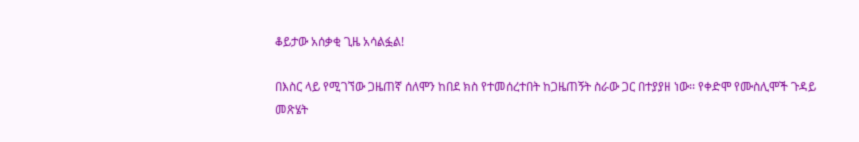ቆይታው አሰቃቂ ጊዜ አሳልፏል!

በእስር ላይ የሚገኘው ጋዜጠኛ ሰለሞን ከበደ ክስ የተመሰረተበት ከጋዜጠኝት ስራው ጋር በተያያዘ ነው፡፡ የቀድሞ የሙስሊሞች ጉዳይ መጽሄት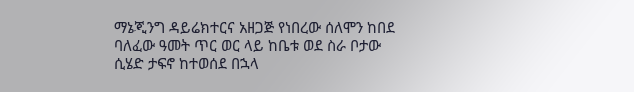ማኔጂንግ ዳይሬክተርና አዘጋጅ የነበረው ሰለሞን ከበደ ባለፈው ዓመት ጥር ወር ላይ ከቤቱ ወደ ስራ ቦታው ሲሄድ ታፍኖ ከተወሰደ በኋላ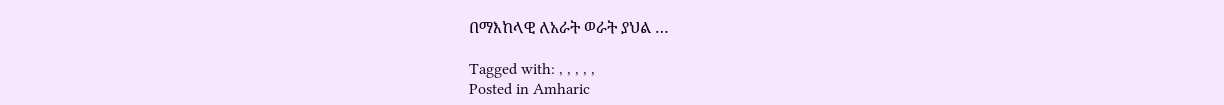በማእከላዊ ለአራት ወራት ያህል …

Tagged with: , , , , ,
Posted in Amharic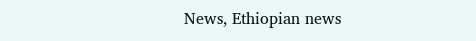News, Ethiopian news